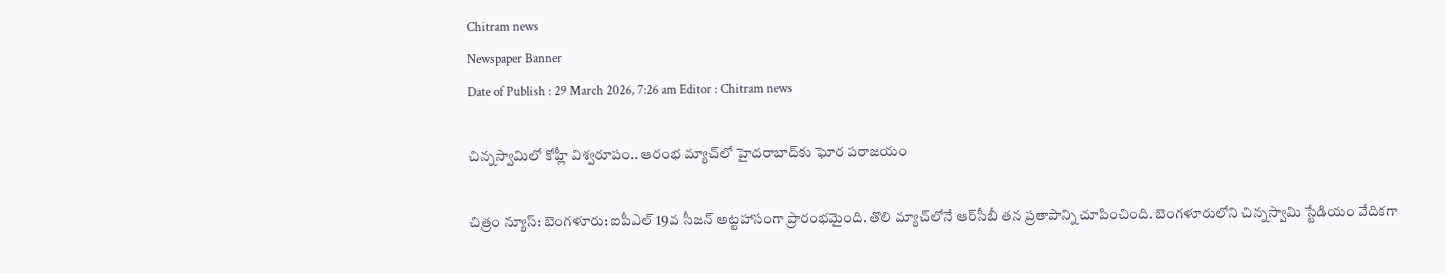Chitram news
Newspaper Banner
Date of Publish : 29 March 2026, 7:26 am Editor : Chitram news

చిన్నస్వామిలో కోహ్లీ విశ్వరూపం.. ఆరంభ మ్యాచ్‌లో హైదరాబాద్‌కు ఘోర పరాజయం

చిత్రం న్యూస్: బెంగళూరు: ఐపీఎల్ 19వ సీజన్ అట్టహాసంగా ప్రారంభమైంది. తొలి మ్యాచ్‌లోనే ఆర్‌సీబీ తన ప్రతాపాన్ని చూపించింది. బెంగళూరులోని చిన్నస్వామి స్టేడియం వేదికగా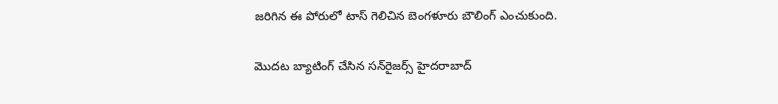జరిగిన ఈ పోరులో టాస్ గెలిచిన బెంగళూరు బౌలింగ్ ఎంచుకుంది.

మొదట బ్యాటింగ్ చేసిన సన్‌రైజర్స్ హైదరాబాద్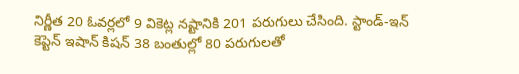నిర్ణీత 20 ఓవర్లలో 9 వికెట్ల నష్టానికి 201 పరుగులు చేసింది. స్టాండ్-ఇన్ కెప్టెన్ ఇషాన్ కిషన్ 38 బంతుల్లో 80 పరుగులతో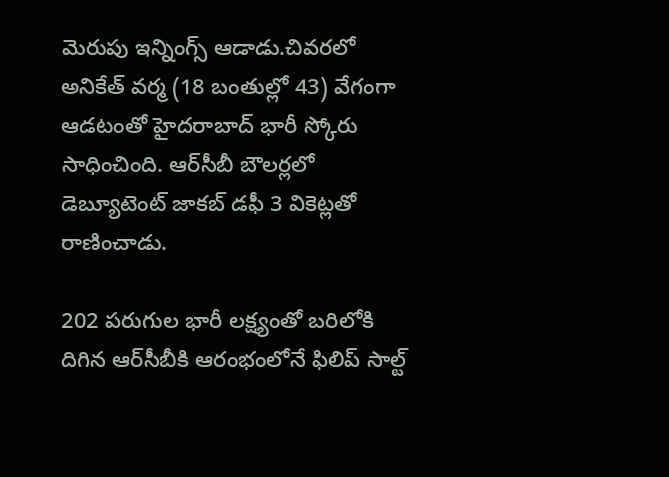మెరుపు ఇన్నింగ్స్ ఆడాడు.చివరలో అనికేత్ వర్మ (18 బంతుల్లో 43) వేగంగా ఆడటంతో హైదరాబాద్ భారీ స్కోరు సాధించింది. ఆర్‌సీబీ బౌలర్లలో డెబ్యూటెంట్ జాకబ్ డఫీ 3 వికెట్లతో రాణించాడు.

202 పరుగుల భారీ లక్ష్యంతో బరిలోకి దిగిన ఆర్‌సీబీకి ఆరంభంలోనే ఫిలిప్ సాల్ట్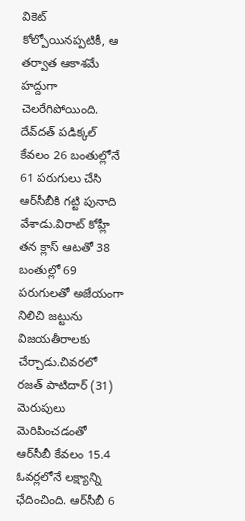వికెట్ కోల్పోయినప్పటికీ, ఆ తర్వాత ఆకాశమే హద్దుగా చెలరేగిపోయింది. దేవ్‌దత్ పడిక్కల్ కేవలం 26 బంతుల్లోనే 61 పరుగులు చేసి ఆర్‌సీబీకి గట్టి పునాది వేశాడు.విరాట్ కోహ్లీ తన క్లాస్ ఆటతో 38 బంతుల్లో 69 పరుగులతో అజేయంగా నిలిచి జట్టును విజయతీరాలకు చేర్చాడు.చివరలో రజత్ పాటిదార్ (31) మెరుపులు మెరిపించడంతో ఆర్‌సీబీ కేవలం 15.4 ఓవర్లలోనే లక్ష్యాన్ని ఛేదించింది. ఆర్‌సీబీ 6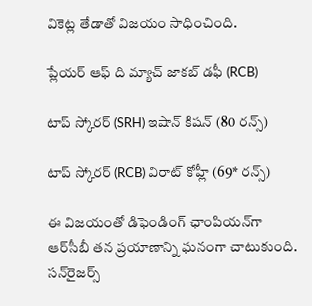వికెట్ల తేడాతో విజయం సాధించింది.

ప్లేయర్ ఆఫ్ ది మ్యాచ్ జాకబ్ డఫీ (RCB)

టాప్ స్కోరర్ (SRH) ఇషాన్ కిషన్ (80 రన్స్)

టాప్ స్కోరర్ (RCB) విరాట్ కోహ్లీ (69* రన్స్)

ఈ విజయంతో డిఫెండింగ్ ఛాంపియన్‌గా ఆర్‌సీబీ తన ప్రయాణాన్ని ఘనంగా చాటుకుంది. సన్‌రైజర్స్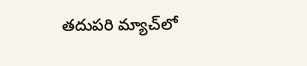తదుపరి మ్యాచ్‌లో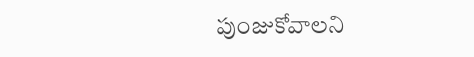పుంజుకోవాలని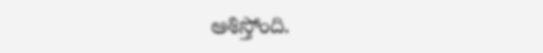ఆశిస్తోంది.